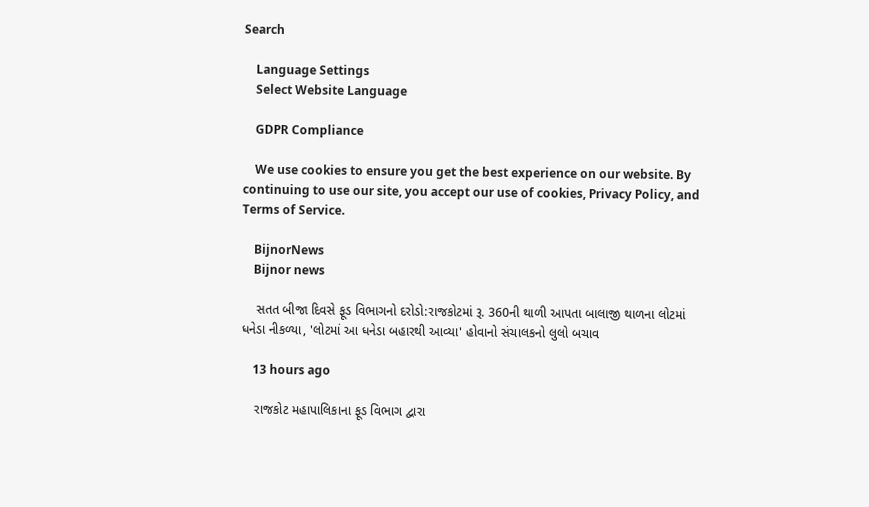Search

    Language Settings
    Select Website Language

    GDPR Compliance

    We use cookies to ensure you get the best experience on our website. By continuing to use our site, you accept our use of cookies, Privacy Policy, and Terms of Service.

    BijnorNews
    Bijnor news

    સતત બીજા દિવસે ફૂડ વિભાગનો દરોડો:રાજકોટમાં રૂ. 360ની થાળી આપતા બાલાજી થાળના લોટમાં ધનેડા નીકળ્યા, 'લોટમાં આ ધનેડા બહારથી આવ્યા' હોવાનો સંચાલકનો લુલો બચાવ

    13 hours ago

    રાજકોટ મહાપાલિકાના ફૂડ વિભાગ દ્વારા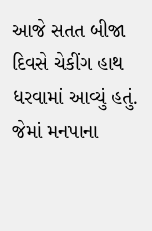આજે સતત બીજા દિવસે ચેકીંગ હાથ ધરવામાં આવ્યું હતું. જેમાં મનપાના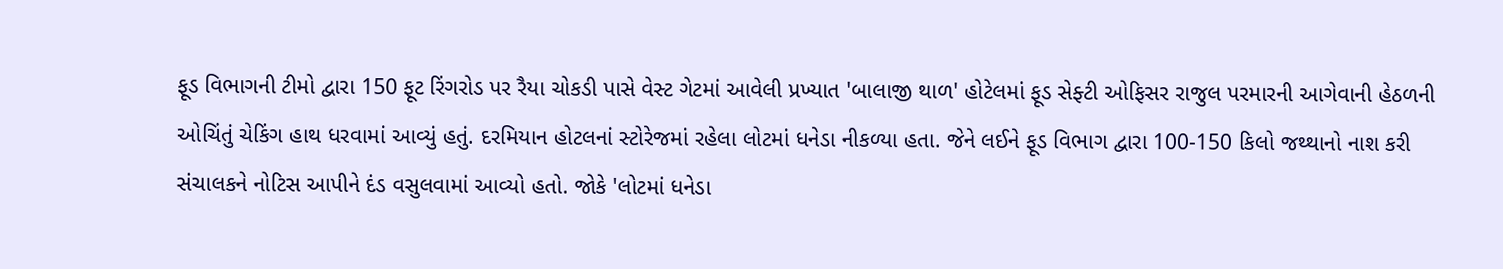ફૂડ વિભાગની ટીમો દ્વારા 150 ફૂટ રિંગરોડ પર રૈયા ચોકડી પાસે વેસ્ટ ગેટમાં આવેલી પ્રખ્યાત 'બાલાજી થાળ' હોટેલમાં ફૂડ સેફ્ટી ઓફિસર રાજુલ પરમારની આગેવાની હેઠળની ઓચિંતું ચેકિંગ હાથ ધરવામાં આવ્યું હતું. દરમિયાન હોટલનાં સ્ટોરેજમાં રહેલા લોટમાં ધનેડા નીકળ્યા હતા. જેને લઈને ફૂડ વિભાગ દ્વારા 100-150 કિલો જથ્થાનો નાશ કરી સંચાલકને નોટિસ આપીને દંડ વસુલવામાં આવ્યો હતો. જોકે 'લોટમાં ધનેડા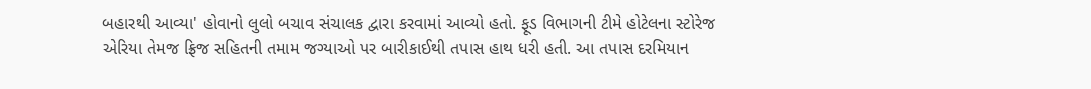બહારથી આવ્યા' હોવાનો લુલો બચાવ સંચાલક દ્વારા કરવામાં આવ્યો હતો. ફૂડ વિભાગની ટીમે હોટેલના સ્ટોરેજ એરિયા તેમજ ફ્રિજ સહિતની તમામ જગ્યાઓ પર બારીકાઈથી તપાસ હાથ ધરી હતી. આ તપાસ દરમિયાન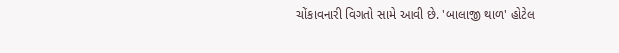ચોંકાવનારી વિગતો સામે આવી છે. 'બાલાજી થાળ' હોટેલ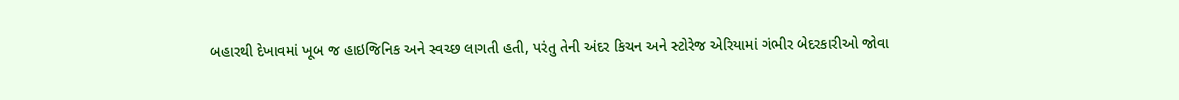બહારથી દેખાવમાં ખૂબ જ હાઇજિનિક અને સ્વચ્છ લાગતી હતી, પરંતુ તેની અંદર કિચન અને સ્ટોરેજ એરિયામાં ગંભીર બેદરકારીઓ જોવા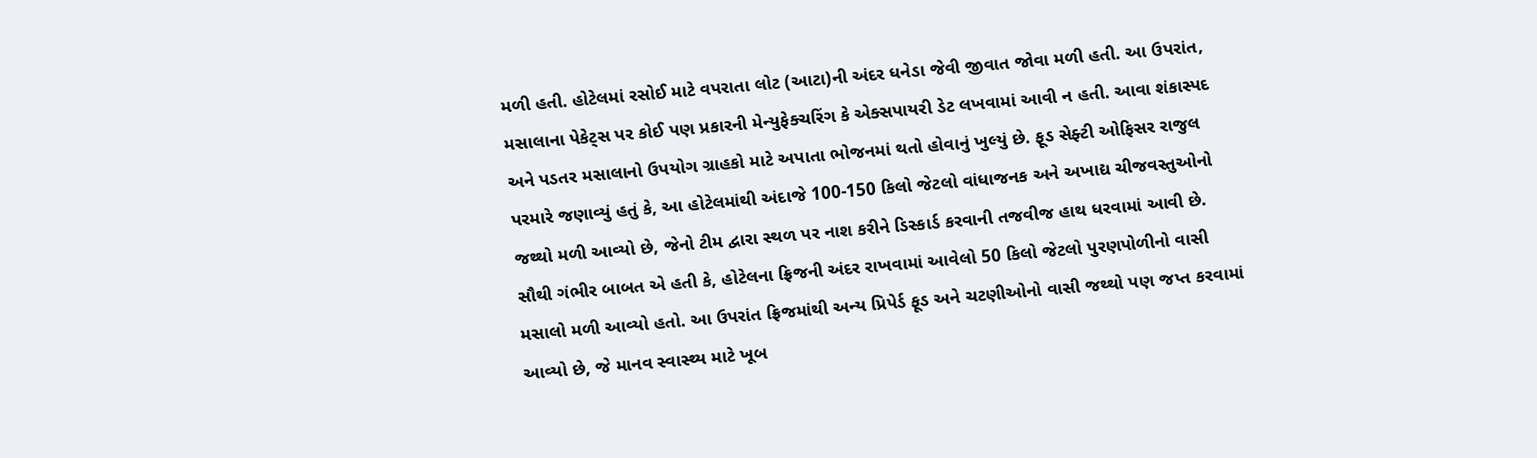મળી હતી. હોટેલમાં રસોઈ માટે વપરાતા લોટ (આટા)ની અંદર ધનેડા જેવી જીવાત જોવા મળી હતી. આ ઉપરાંત, મસાલાના પેકેટ્સ પર કોઈ પણ પ્રકારની મેન્યુફેક્ચરિંગ કે એક્સપાયરી ડેટ લખવામાં આવી ન હતી. આવા શંકાસ્પદ અને પડતર મસાલાનો ઉપયોગ ગ્રાહકો માટે અપાતા ભોજનમાં થતો હોવાનું ખુલ્યું છે. ફૂડ સેફ્ટી ઓફિસર રાજુલ પરમારે જણાવ્યું હતું કે, આ હોટેલમાંથી અંદાજે 100-150 કિલો જેટલો વાંધાજનક અને અખાદ્ય ચીજવસ્તુઓનો જથ્થો મળી આવ્યો છે, જેનો ટીમ દ્વારા સ્થળ પર નાશ કરીને ડિસ્કાર્ડ કરવાની તજવીજ હાથ ધરવામાં આવી છે. સૌથી ગંભીર બાબત એ હતી કે, હોટેલના ફ્રિજની અંદર રાખવામાં આવેલો 50 કિલો જેટલો પુરણપોળીનો વાસી મસાલો મળી આવ્યો હતો. આ ઉપરાંત ફ્રિજમાંથી અન્ય પ્રિપેર્ડ ફૂડ અને ચટણીઓનો વાસી જથ્થો પણ જપ્ત કરવામાં આવ્યો છે, જે માનવ સ્વાસ્થ્ય માટે ખૂબ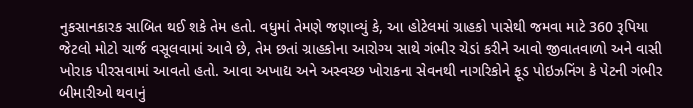નુકસાનકારક સાબિત થઈ શકે તેમ હતો. વધુમાં તેમણે જણાવ્યું કે, આ હોટેલમાં ગ્રાહકો પાસેથી જમવા માટે 360 રૂપિયા જેટલો મોટો ચાર્જ વસૂલવામાં આવે છે, તેમ છતાં ગ્રાહકોના આરોગ્ય સાથે ગંભીર ચેડાં કરીને આવો જીવાતવાળો અને વાસી ખોરાક પીરસવામાં આવતો હતો. આવા અખાદ્ય અને અસ્વચ્છ ખોરાકના સેવનથી નાગરિકોને ફૂડ પોઇઝનિંગ કે પેટની ગંભીર બીમારીઓ થવાનું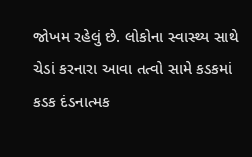જોખમ રહેલું છે. લોકોના સ્વાસ્થ્ય સાથે ચેડાં કરનારા આવા તત્વો સામે કડકમાં કડક દંડનાત્મક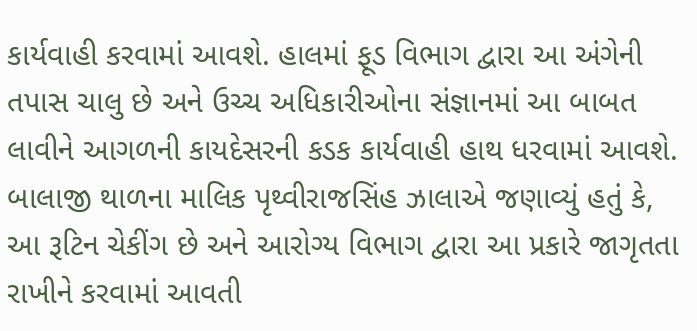કાર્યવાહી કરવામાં આવશે. હાલમાં ફૂડ વિભાગ દ્વારા આ અંગેની તપાસ ચાલુ છે અને ઉચ્ચ અધિકારીઓના સંજ્ઞાનમાં આ બાબત લાવીને આગળની કાયદેસરની કડક કાર્યવાહી હાથ ધરવામાં આવશે. બાલાજી થાળના માલિક પૃથ્વીરાજસિંહ ઝાલાએ જણાવ્યું હતું કે, આ રૂટિન ચેકીંગ છે અને આરોગ્ય વિભાગ દ્વારા આ પ્રકારે જાગૃતતા રાખીને કરવામાં આવતી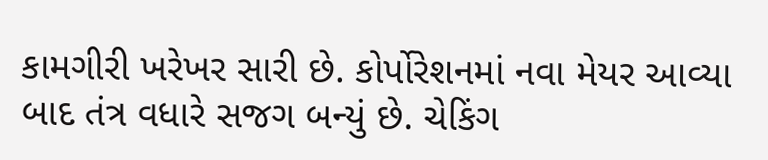કામગીરી ખરેખર સારી છે. કોર્પોરેશનમાં નવા મેયર આવ્યા બાદ તંત્ર વધારે સજગ બન્યું છે. ચેકિંગ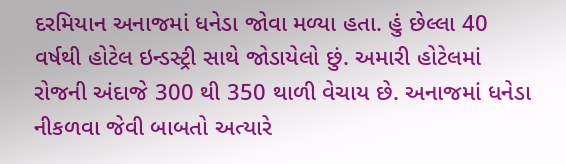દરમિયાન અનાજમાં ધનેડા જોવા મળ્યા હતા. હું છેલ્લા 40 વર્ષથી હોટેલ ઇન્ડસ્ટ્રી સાથે જોડાયેલો છું. અમારી હોટેલમાં રોજની અંદાજે 300 થી 350 થાળી વેચાય છે. અનાજમાં ધનેડા નીકળવા જેવી બાબતો અત્યારે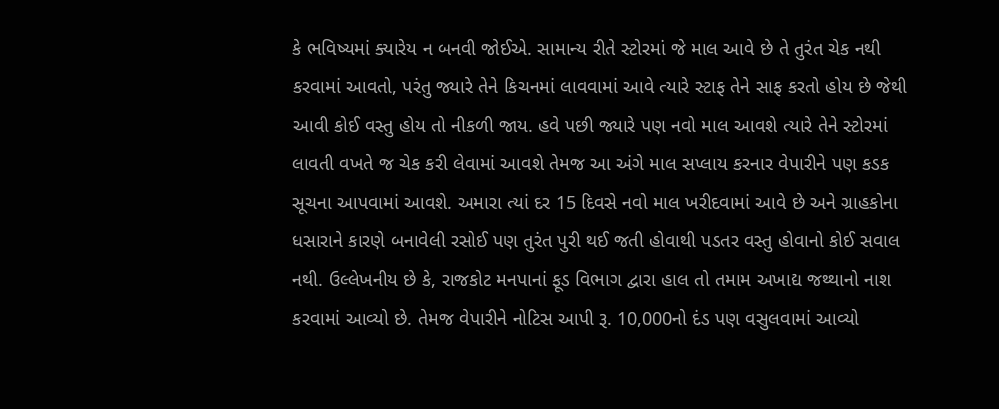કે ભવિષ્યમાં ક્યારેય ન બનવી જોઈએ. સામાન્ય રીતે સ્ટોરમાં જે માલ આવે છે તે તુરંત ચેક નથી કરવામાં આવતો, પરંતુ જ્યારે તેને કિચનમાં લાવવામાં આવે ત્યારે સ્ટાફ તેને સાફ કરતો હોય છે જેથી આવી કોઈ વસ્તુ હોય તો નીકળી જાય. હવે પછી જ્યારે પણ નવો માલ આવશે ત્યારે તેને સ્ટોરમાં લાવતી વખતે જ ચેક કરી લેવામાં આવશે તેમજ આ અંગે માલ સપ્લાય કરનાર વેપારીને પણ કડક સૂચના આપવામાં આવશે. અમારા ત્યાં દર 15 દિવસે નવો માલ ખરીદવામાં આવે છે અને ગ્રાહકોના ધસારાને કારણે બનાવેલી રસોઈ પણ તુરંત પુરી થઈ જતી હોવાથી પડતર વસ્તુ હોવાનો કોઈ સવાલ નથી. ઉલ્લેખનીય છે કે, રાજકોટ મનપાનાં ફૂડ વિભાગ દ્વારા હાલ તો તમામ અખાદ્ય જથ્થાનો નાશ કરવામાં આવ્યો છે. તેમજ વેપારીને નોટિસ આપી રૂ. 10,000નો દંડ પણ વસુલવામાં આવ્યો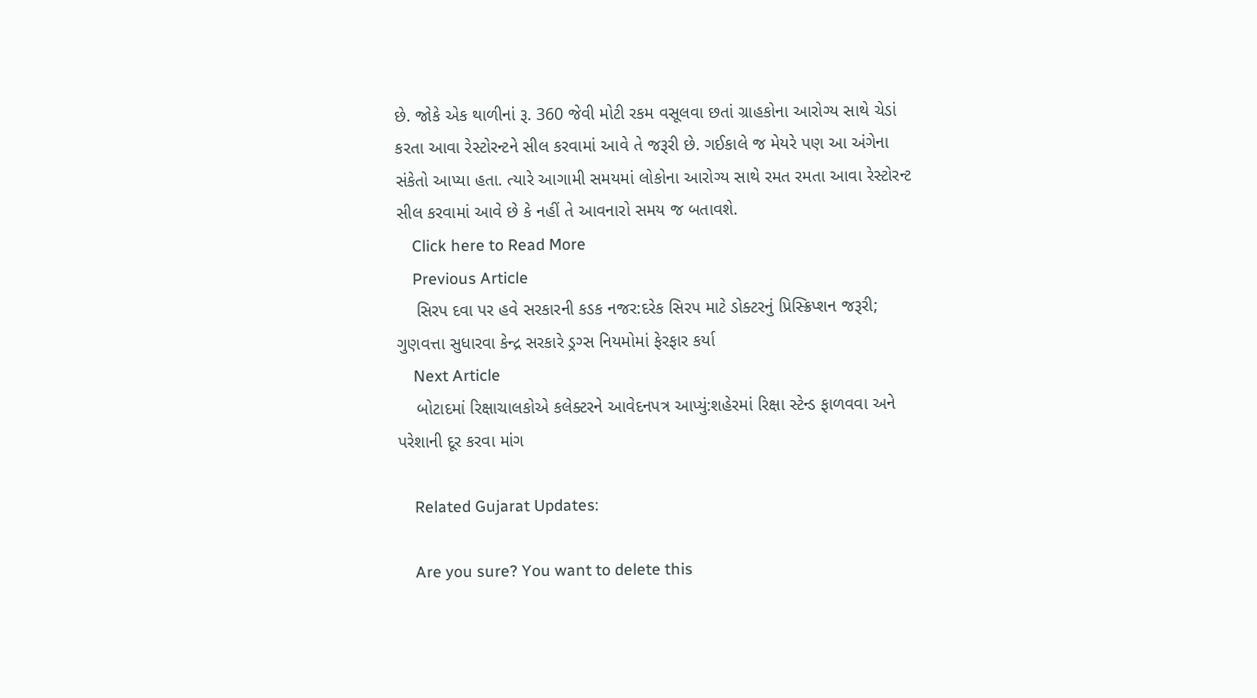છે. જોકે એક થાળીનાં રૂ. 360 જેવી મોટી રકમ વસૂલવા છતાં ગ્રાહકોના આરોગ્ય સાથે ચેડાં કરતા આવા રેસ્ટોરન્ટને સીલ કરવામાં આવે તે જરૂરી છે. ગઈકાલે જ મેયરે પણ આ અંગેના સંકેતો આપ્યા હતા. ત્યારે આગામી સમયમાં લોકોના આરોગ્ય સાથે રમત રમતા આવા રેસ્ટોરન્ટ સીલ કરવામાં આવે છે કે નહીં તે આવનારો સમય જ બતાવશે.
    Click here to Read More
    Previous Article
    સિરપ દવા પર હવે સરકારની કડક નજર:દરેક સિરપ માટે ડોક્ટરનું પ્રિસ્ક્રિપ્શન જરૂરી; ગુણવત્તા સુધારવા કેન્દ્ર સરકારે ડ્રગ્સ નિયમોમાં ફેરફાર કર્યા
    Next Article
    બોટાદમાં રિક્ષાચાલકોએ કલેક્ટરને આવેદનપત્ર આપ્યું:શહેરમાં રિક્ષા સ્ટેન્ડ ફાળવવા અને પરેશાની દૂર કરવા માંગ

    Related Gujarat Updates:

    Are you sure? You want to delete this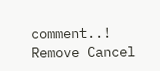comment..! Remove Cancel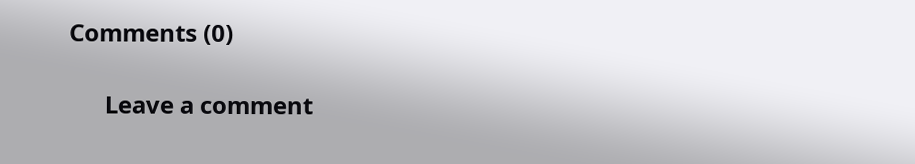Comments (0)

      Leave a comment